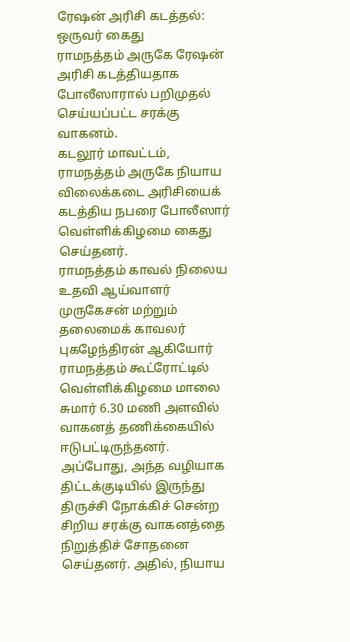ரேஷன் அரிசி கடத்தல்: ஒருவர் கைது
ராமநத்தம் அருகே ரேஷன் அரிசி கடத்தியதாக போலீஸாரால் பறிமுதல் செய்யப்பட்ட சரக்கு வாகனம்.
கடலூர் மாவட்டம், ராமநத்தம் அருகே நியாய விலைக்கடை அரிசியைக் கடத்திய நபரை போலீஸார் வெள்ளிக்கிழமை கைது செய்தனர்.
ராமநத்தம் காவல் நிலைய உதவி ஆய்வாளர் முருகேசன் மற்றும் தலைமைக் காவலர் புகழேந்திரன் ஆகியோர் ராமநத்தம் கூட்ரோட்டில் வெள்ளிக்கிழமை மாலை சுமார் 6.30 மணி அளவில் வாகனத் தணிக்கையில் ஈடுபட்டிருந்தனர். அப்போது, அந்த வழியாக திட்டக்குடியில் இருந்து திருச்சி நோக்கிச் சென்ற சிறிய சரக்கு வாகனத்தை நிறுத்திச் சோதனை செய்தனர். அதில், நியாய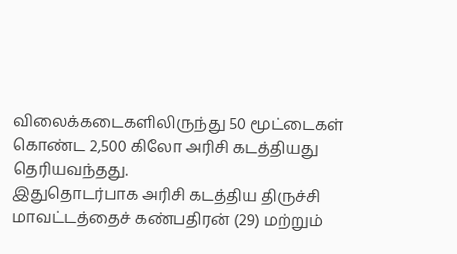விலைக்கடைகளிலிருந்து 50 மூட்டைகள் கொண்ட 2,500 கிலோ அரிசி கடத்தியது தெரியவந்தது.
இதுதொடர்பாக அரிசி கடத்திய திருச்சி மாவட்டத்தைச் கண்பதிரன் (29) மற்றும்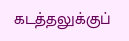கடத்தலுக்குப்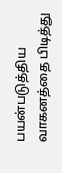பயன்படுத்திய வாகனத்தை பிடித்து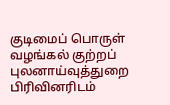குடிமைப் பொருள் வழங்கல் குற்றப் புலனாய்வுத்துறை பிரிவினரிடம்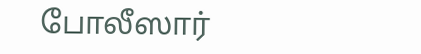போலீஸார்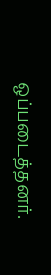ஒப்படைத்தனர்.